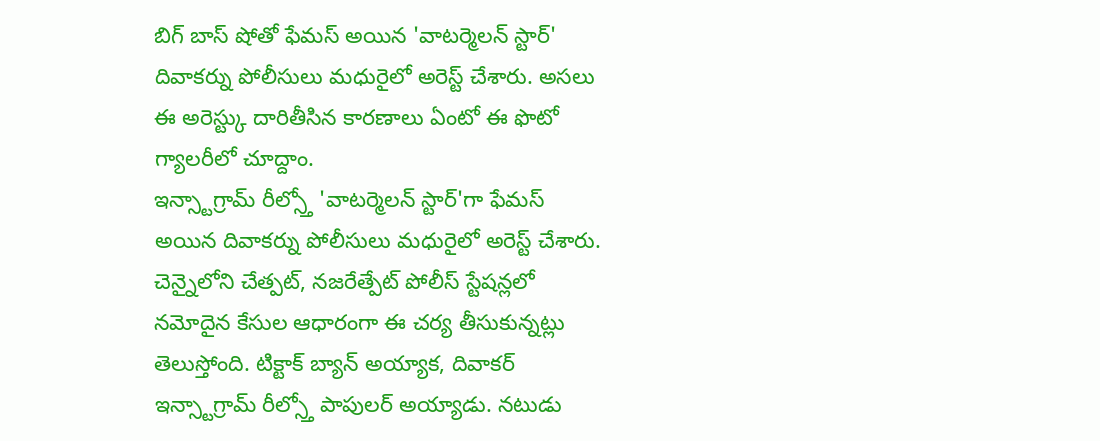బిగ్ బాస్ షోతో ఫేమస్ అయిన 'వాటర్మెలన్ స్టార్' దివాకర్ను పోలీసులు మధురైలో అరెస్ట్ చేశారు. అసలు ఈ అరెస్ట్కు దారితీసిన కారణాలు ఏంటో ఈ ఫొటో గ్యాలరీలో చూద్దాం.
ఇన్స్టాగ్రామ్ రీల్స్తో 'వాటర్మెలన్ స్టార్'గా ఫేమస్ అయిన దివాకర్ను పోలీసులు మధురైలో అరెస్ట్ చేశారు. చెన్నైలోని చేత్పట్, నజరేత్పేట్ పోలీస్ స్టేషన్లలో నమోదైన కేసుల ఆధారంగా ఈ చర్య తీసుకున్నట్లు తెలుస్తోంది. టిక్టాక్ బ్యాన్ అయ్యాక, దివాకర్ ఇన్స్టాగ్రామ్ రీల్స్తో పాపులర్ అయ్యాడు. నటుడు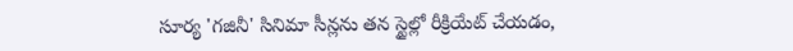సూర్య 'గజినీ' సినిమా సీన్లను తన స్టైల్లో రీక్రియేట్ చేయడం,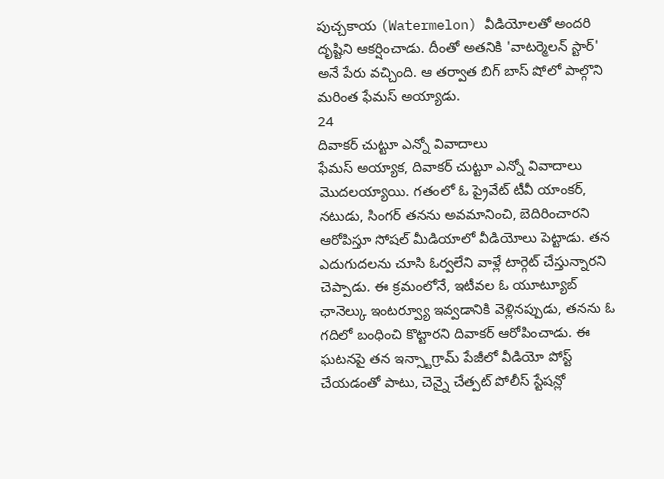పుచ్చకాయ (Watermelon) వీడియోలతో అందరి దృష్టిని ఆకర్షించాడు. దీంతో అతనికి 'వాటర్మెలన్ స్టార్' అనే పేరు వచ్చింది. ఆ తర్వాత బిగ్ బాస్ షోలో పాల్గొని మరింత ఫేమస్ అయ్యాడు.
24
దివాకర్ చుట్టూ ఎన్నో వివాదాలు
ఫేమస్ అయ్యాక, దివాకర్ చుట్టూ ఎన్నో వివాదాలు మొదలయ్యాయి. గతంలో ఓ ప్రైవేట్ టీవీ యాంకర్, నటుడు, సింగర్ తనను అవమానించి, బెదిరించారని ఆరోపిస్తూ సోషల్ మీడియాలో వీడియోలు పెట్టాడు. తన ఎదుగుదలను చూసి ఓర్వలేని వాళ్లే టార్గెట్ చేస్తున్నారని చెప్పాడు. ఈ క్రమంలోనే, ఇటీవల ఓ యూట్యూబ్ ఛానెల్కు ఇంటర్వ్యూ ఇవ్వడానికి వెళ్లినప్పుడు, తనను ఓ గదిలో బంధించి కొట్టారని దివాకర్ ఆరోపించాడు. ఈ ఘటనపై తన ఇన్స్టాగ్రామ్ పేజీలో వీడియో పోస్ట్ చేయడంతో పాటు, చెన్నై చేత్పట్ పోలీస్ స్టేషన్లో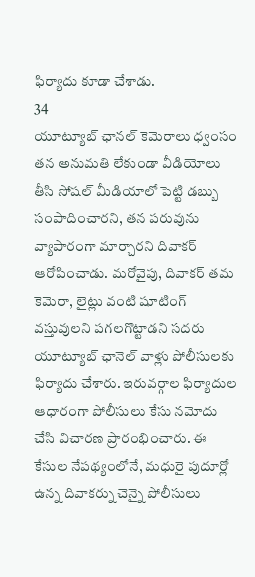ఫిర్యాదు కూడా చేశాడు.
34
యూట్యూబ్ ఛానల్ కెమెరాలు ధ్వంసం
తన అనుమతి లేకుండా వీడియోలు తీసి సోషల్ మీడియాలో పెట్టి డబ్బు సంపాదించారని, తన పరువును వ్యాపారంగా మార్చారని దివాకర్ ఆరోపించాడు. మరోవైపు, దివాకర్ తమ కెమెరా, లైట్లు వంటి షూటింగ్ వస్తువులని పగలగొట్టాడని సదరు యూట్యూబ్ ఛానెల్ వాళ్లు పోలీసులకు ఫిర్యాదు చేశారు. ఇరువర్గాల ఫిర్యాదుల ఆధారంగా పోలీసులు కేసు నమోదు చేసి విచారణ ప్రారంభించారు. ఈ కేసుల నేపథ్యంలోనే, మధురై పుదూర్లో ఉన్న దివాకర్ను చెన్నై పోలీసులు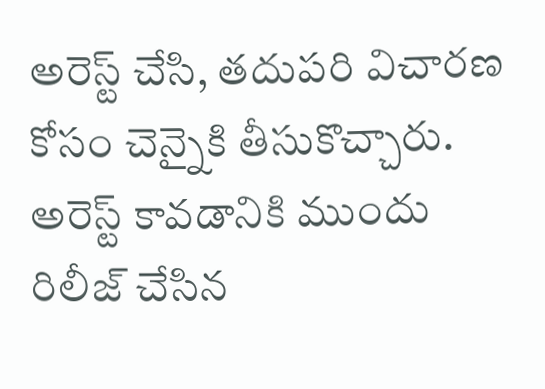అరెస్ట్ చేసి, తదుపరి విచారణ కోసం చెన్నైకి తీసుకొచ్చారు.
అరెస్ట్ కావడానికి ముందు రిలీజ్ చేసిన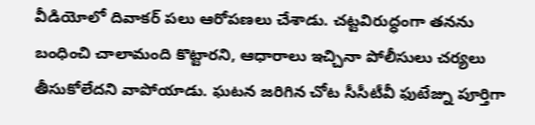వీడియోలో దివాకర్ పలు ఆరోపణలు చేశాడు. చట్టవిరుద్ధంగా తనను బంధించి చాలామంది కొట్టారని, ఆధారాలు ఇచ్చినా పోలీసులు చర్యలు తీసుకోలేదని వాపోయాడు. ఘటన జరిగిన చోట సీసీటీవీ ఫుటేజ్ను పూర్తిగా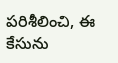పరిశీలించి, ఈ కేసును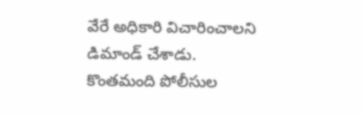వేరే అధికారి విచారించాలని డిమాండ్ చేశాడు. కొంతమంది పోలీసుల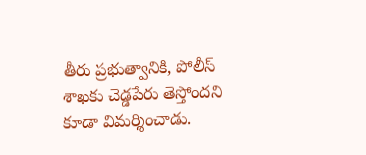తీరు ప్రభుత్వానికి, పోలీస్ శాఖకు చెడ్డపేరు తెస్తోందని కూడా విమర్శించాడు.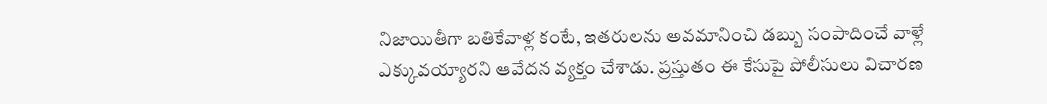నిజాయితీగా బతికేవాళ్ల కంటే, ఇతరులను అవమానించి డబ్బు సంపాదించే వాళ్లే ఎక్కువయ్యారని ఆవేదన వ్యక్తం చేశాడు. ప్రస్తుతం ఈ కేసుపై పోలీసులు విచారణ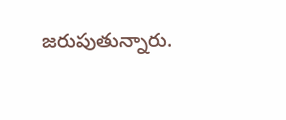జరుపుతున్నారు.